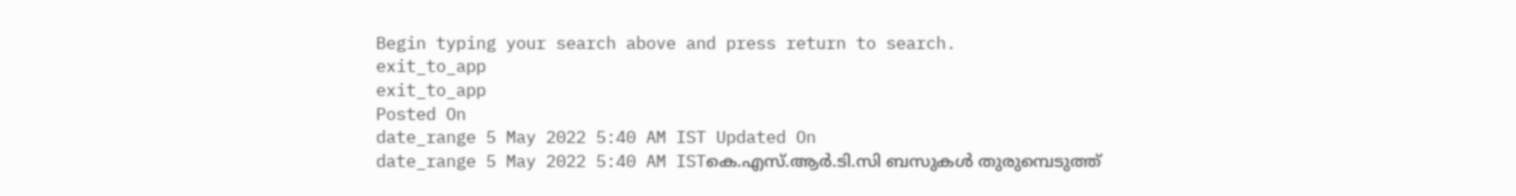Begin typing your search above and press return to search.
exit_to_app
exit_to_app
Posted On
date_range 5 May 2022 5:40 AM IST Updated On
date_range 5 May 2022 5:40 AM ISTകെ.എസ്.ആർ.ടി.സി ബസുകൾ തുരുമ്പെടുത്ത്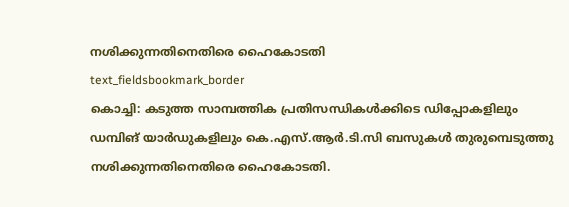നശിക്കുന്നതിനെതിരെ ഹൈകോടതി
text_fieldsbookmark_border
കൊച്ചി: കടുത്ത സാമ്പത്തിക പ്രതിസന്ധികൾക്കിടെ ഡിപ്പോകളിലും ഡമ്പിങ് യാർഡുകളിലും കെ.എസ്.ആർ.ടി.സി ബസുകൾ തുരുമ്പെടുത്തു നശിക്കുന്നതിനെതിരെ ഹൈകോടതി.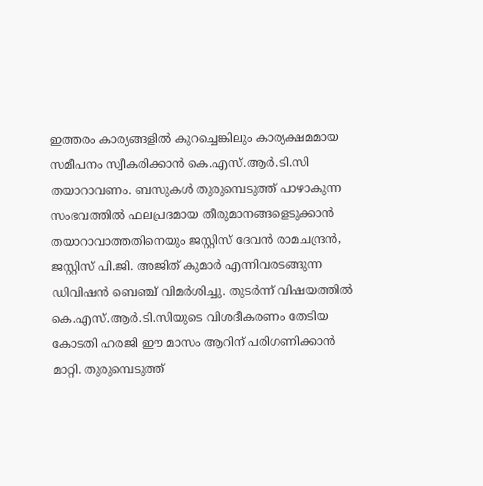ഇത്തരം കാര്യങ്ങളിൽ കുറച്ചെങ്കിലും കാര്യക്ഷമമായ സമീപനം സ്വീകരിക്കാൻ കെ.എസ്.ആർ.ടി.സി തയാറാവണം. ബസുകൾ തുരുമ്പെടുത്ത് പാഴാകുന്ന സംഭവത്തിൽ ഫലപ്രദമായ തീരുമാനങ്ങളെടുക്കാൻ തയാറാവാത്തതിനെയും ജസ്റ്റിസ് ദേവൻ രാമചന്ദ്രൻ, ജസ്റ്റിസ് പി.ജി. അജിത് കുമാർ എന്നിവരടങ്ങുന്ന ഡിവിഷൻ ബെഞ്ച് വിമർശിച്ചു. തുടർന്ന് വിഷയത്തിൽ കെ.എസ്.ആർ.ടി.സിയുടെ വിശദീകരണം തേടിയ കോടതി ഹരജി ഈ മാസം ആറിന് പരിഗണിക്കാൻ മാറ്റി. തുരുമ്പെടുത്ത്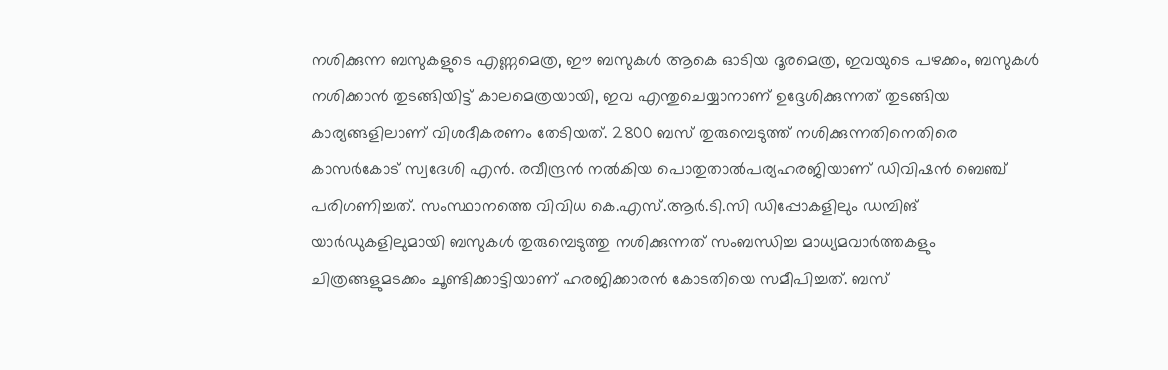നശിക്കുന്ന ബസുകളുടെ എണ്ണമെത്ര, ഈ ബസുകൾ ആകെ ഓടിയ ദൂരമെത്ര, ഇവയുടെ പഴക്കം, ബസുകൾ നശിക്കാൻ തുടങ്ങിയിട്ട് കാലമെത്രയായി, ഇവ എന്തുചെയ്യാനാണ് ഉദ്ദേശിക്കുന്നത് തുടങ്ങിയ കാര്യങ്ങളിലാണ് വിശദീകരണം തേടിയത്. 2800 ബസ് തുരുമ്പെടുത്ത് നശിക്കുന്നതിനെതിരെ കാസർകോട് സ്വദേശി എൻ. രവീന്ദ്രൻ നൽകിയ പൊതുതാൽപര്യഹരജിയാണ് ഡിവിഷൻ ബെഞ്ച് പരിഗണിച്ചത്. സംസ്ഥാനത്തെ വിവിധ കെ.എസ്.ആർ.ടി.സി ഡിപ്പോകളിലും ഡമ്പിങ് യാർഡുകളിലുമായി ബസുകൾ തുരുമ്പെടുത്തു നശിക്കുന്നത് സംബന്ധിച്ച മാധ്യമവാർത്തകളും ചിത്രങ്ങളുമടക്കം ചൂണ്ടിക്കാട്ടിയാണ് ഹരജിക്കാരൻ കോടതിയെ സമീപിച്ചത്. ബസ്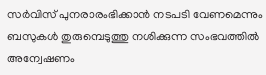സർവിസ് പുനരാരംഭിക്കാൻ നടപടി വേണമെന്നും ബസുകൾ തുരുമ്പെടുത്തു നശിക്കുന്ന സംഭവത്തിൽ അന്വേഷണം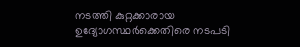നടത്തി കുറ്റക്കാരായ ഉദ്യോഗസ്ഥർക്കെതിരെ നടപടി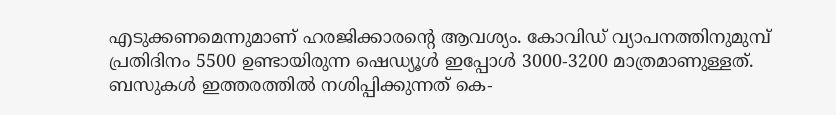എടുക്കണമെന്നുമാണ് ഹരജിക്കാരന്റെ ആവശ്യം. കോവിഡ് വ്യാപനത്തിനുമുമ്പ് പ്രതിദിനം 5500 ഉണ്ടായിരുന്ന ഷെഡ്യൂൾ ഇപ്പോൾ 3000-3200 മാത്രമാണുള്ളത്. ബസുകൾ ഇത്തരത്തിൽ നശിപ്പിക്കുന്നത് കെ-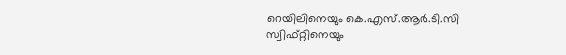റെയിലിനെയും കെ.എസ്.ആർ.ടി.സി സ്വിഫ്റ്റിനെയും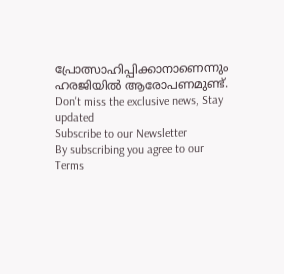പ്രോത്സാഹിപ്പിക്കാനാണെന്നും ഹരജിയിൽ ആരോപണമുണ്ട്.
Don't miss the exclusive news, Stay updated
Subscribe to our Newsletter
By subscribing you agree to our Terms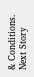& Conditions.
Next Story